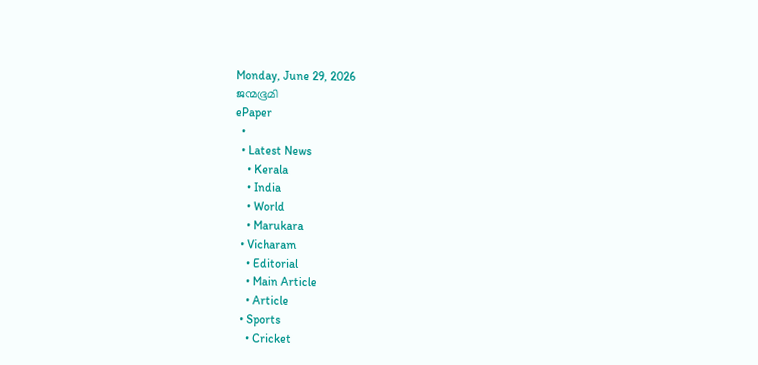Monday, June 29, 2026
ജന്മഭൂമി
ePaper
  •
  • Latest News
    • Kerala
    • India
    • World
    • Marukara
  • Vicharam
    • Editorial
    • Main Article
    • Article
  • Sports
    • Cricket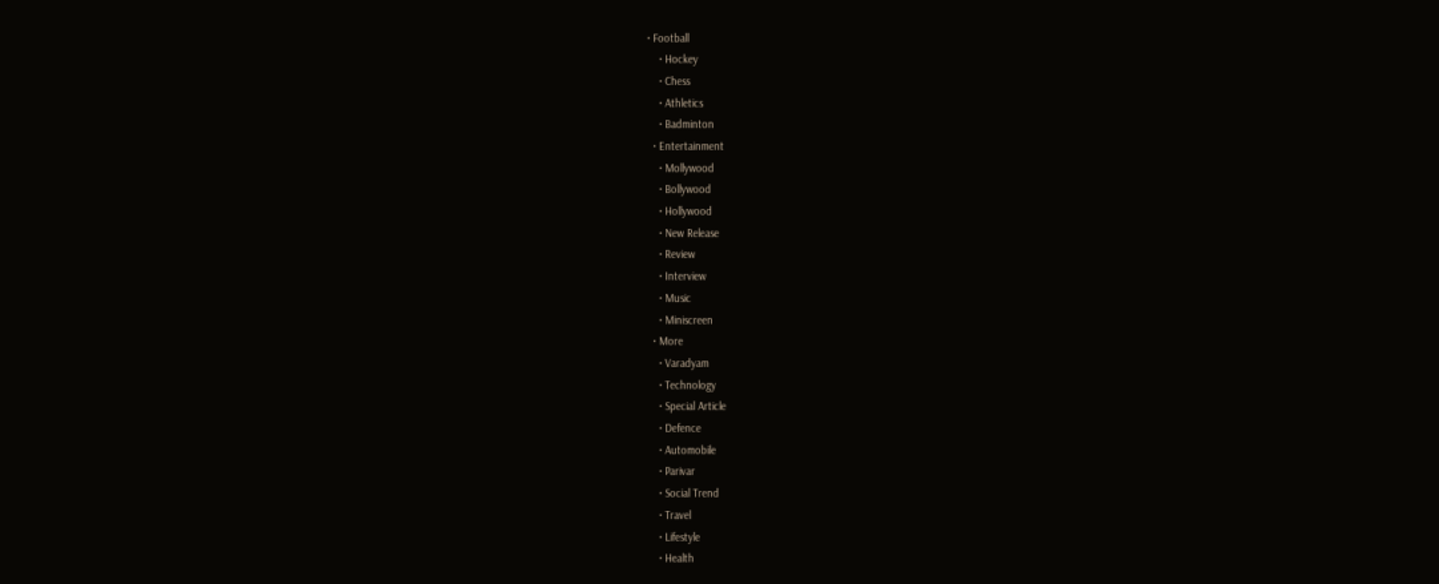• Football
    • Hockey
    • Chess
    • Athletics
    • Badminton
  • Entertainment
    • Mollywood
    • Bollywood
    • Hollywood
    • New Release
    • Review
    • Interview
    • Music
    • Miniscreen
  • More
    • Varadyam
    • Technology
    • Special Article
    • Defence
    • Automobile
    • Parivar
    • Social Trend
    • Travel
    • Lifestyle
    • Health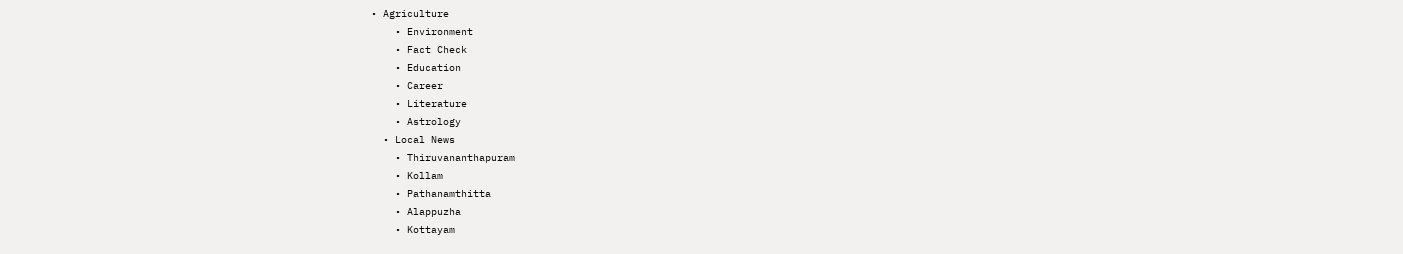• Agriculture
    • Environment
    • Fact Check
    • Education
    • Career
    • Literature
    • Astrology
  • Local News
    • Thiruvananthapuram
    • Kollam
    • Pathanamthitta
    • Alappuzha
    • Kottayam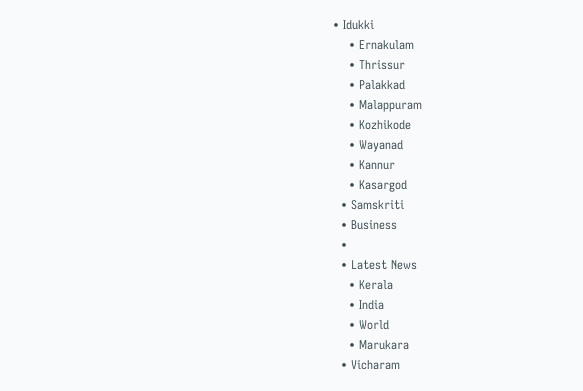• Idukki
    • Ernakulam
    • Thrissur
    • Palakkad
    • Malappuram
    • Kozhikode
    • Wayanad
    • Kannur
    • Kasargod
  • Samskriti
  • Business
  •
  • Latest News
    • Kerala
    • India
    • World
    • Marukara
  • Vicharam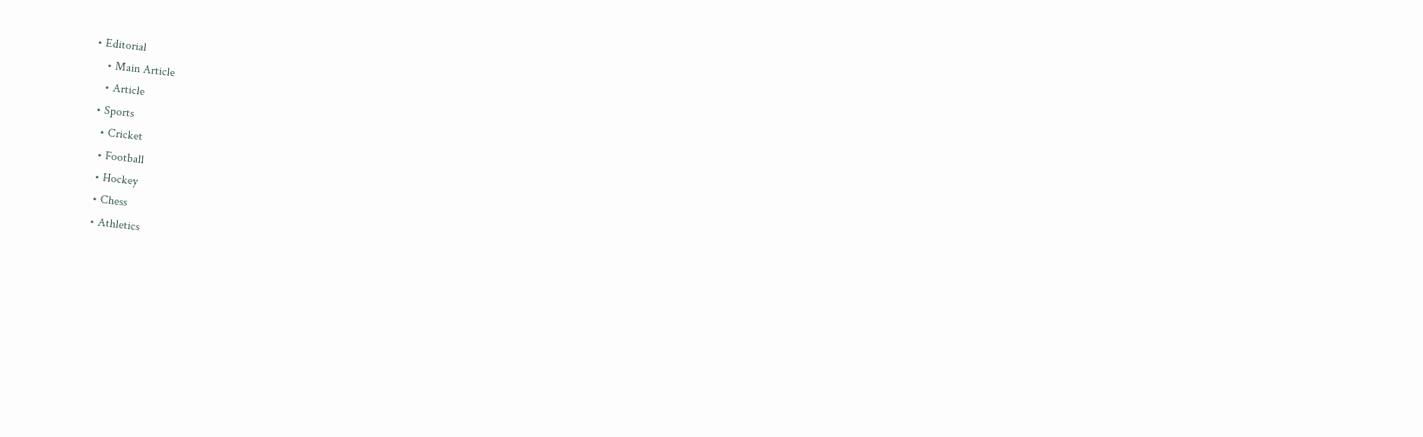• Editorial
    • Main Article
    • Article
  • Sports
    • Cricket
    • Football
    • Hockey
    • Chess
    • Athletics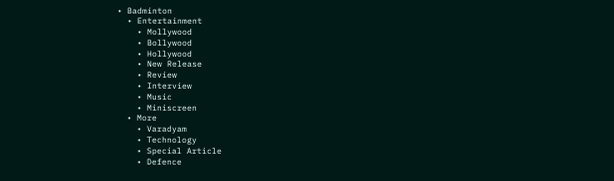• Badminton
  • Entertainment
    • Mollywood
    • Bollywood
    • Hollywood
    • New Release
    • Review
    • Interview
    • Music
    • Miniscreen
  • More
    • Varadyam
    • Technology
    • Special Article
    • Defence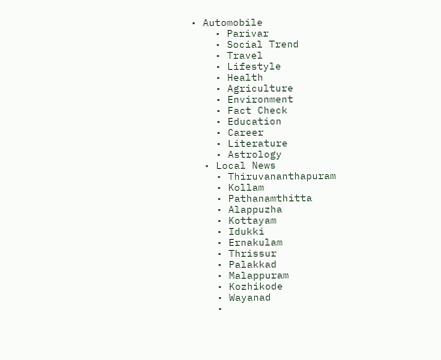• Automobile
    • Parivar
    • Social Trend
    • Travel
    • Lifestyle
    • Health
    • Agriculture
    • Environment
    • Fact Check
    • Education
    • Career
    • Literature
    • Astrology
  • Local News
    • Thiruvananthapuram
    • Kollam
    • Pathanamthitta
    • Alappuzha
    • Kottayam
    • Idukki
    • Ernakulam
    • Thrissur
    • Palakkad
    • Malappuram
    • Kozhikode
    • Wayanad
    •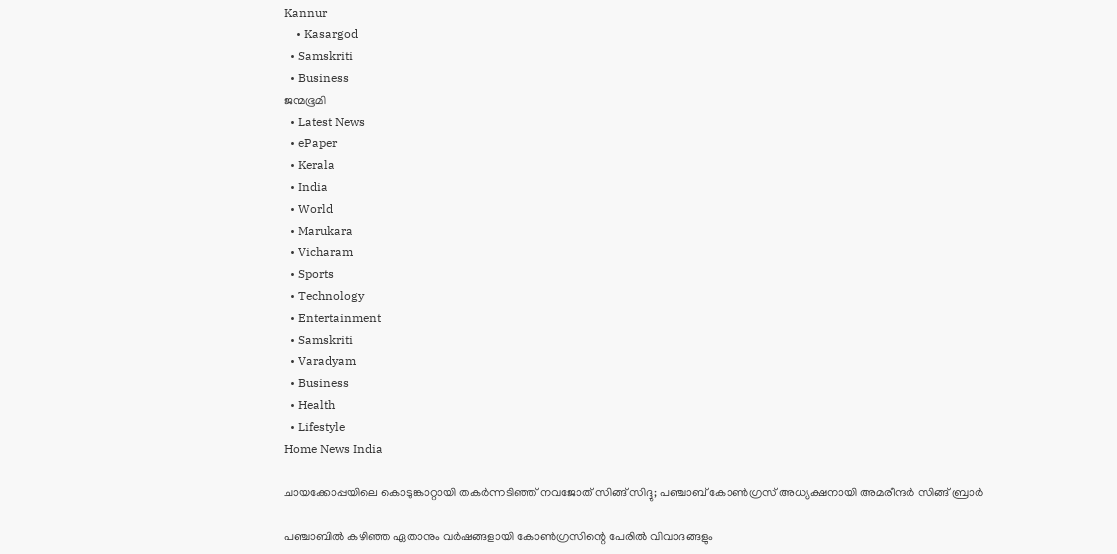Kannur
    • Kasargod
  • Samskriti
  • Business
ജന്മഭൂമി
  • Latest News
  • ePaper
  • Kerala
  • India
  • World
  • Marukara
  • Vicharam
  • Sports
  • Technology
  • Entertainment
  • Samskriti
  • Varadyam
  • Business
  • Health
  • Lifestyle
Home News India

ചായക്കോപ്പയിലെ കൊടുങ്കാറ്റായി തകര്‍ന്നടിഞ്ഞ് നവജോത് സിങ്ങ് സിദ്ദു; പഞ്ചാബ് കോണ്‍ഗ്രസ് അധ്യക്ഷനായി അമരീന്ദര്‍ സിങ്ങ് ബ്രാര്‍

പഞ്ചാബില്‍ കഴിഞ്ഞ ഏതാനും വര്‍ഷങ്ങളായി കോണ്‍ഗ്രസിന്റെ പേരില്‍ വിവാദങ്ങളും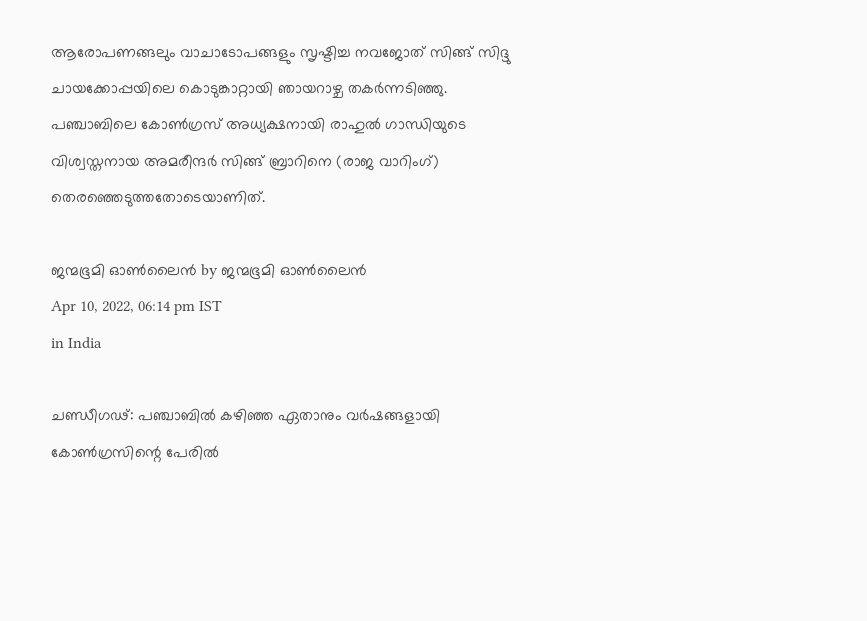ആരോപണങ്ങലും വാചാടോപങ്ങളും സൃഷ്ടിച്ച നവജോത് സിങ്ങ് സിദ്ദു ചായക്കോപ്പയിലെ കൊടുങ്കാറ്റായി ഞായറാഴ്ച തകര്‍ന്നടിഞ്ഞു. പഞ്ചാബിലെ കോണ്‍ഗ്രസ് അധ്യക്ഷനായി രാഹുല്‍ ഗാന്ധിയുടെ വിശ്വസ്തനായ അമരീന്ദര്‍ സിങ്ങ് ബ്രാറിനെ (രാജ വാറിംഗ്) തെരഞ്ഞെടുത്തതോടെയാണിത്.

ജന്മഭൂമി ഓണ്‍ലൈന്‍ by ജന്മഭൂമി ഓണ്‍ലൈന്‍
Apr 10, 2022, 06:14 pm IST
in India

ചണ്ഡീഗഢ്: പഞ്ചാബില്‍ കഴിഞ്ഞ ഏതാനും വര്‍ഷങ്ങളായി കോണ്‍ഗ്രസിന്റെ പേരില്‍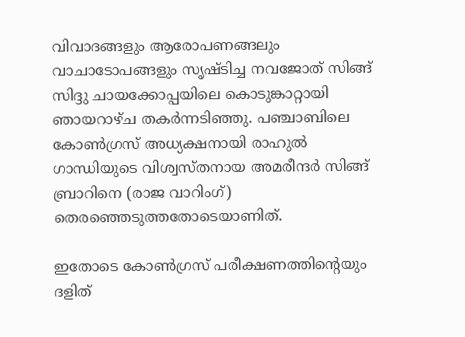വിവാദങ്ങളും ആരോപണങ്ങലും വാചാടോപങ്ങളും സൃഷ്ടിച്ച നവജോത് സിങ്ങ് സിദ്ദു ചായക്കോപ്പയിലെ കൊടുങ്കാറ്റായി ഞായറാഴ്ച തകര്‍ന്നടിഞ്ഞു. പഞ്ചാബിലെ കോണ്‍ഗ്രസ് അധ്യക്ഷനായി രാഹുല്‍ ഗാന്ധിയുടെ വിശ്വസ്തനായ അമരീന്ദര്‍ സിങ്ങ് ബ്രാറിനെ (രാജ വാറിംഗ്) തെരഞ്ഞെടുത്തതോടെയാണിത്.

ഇതോടെ കോണ്‍ഗ്രസ് പരീക്ഷണത്തിന്റെയും ദളിത്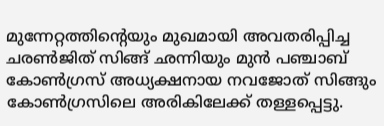മുന്നേറ്റത്തിന്റെയും മുഖമായി അവതരിപ്പിച്ച ചരണ്‍ജിത് സിങ്ങ് ഛന്നിയും മുന്‍ പഞ്ചാബ് കോണ്‍ഗ്രസ് അധ്യക്ഷനായ നവജോത് സിങ്ങും കോണ്‍ഗ്രസിലെ അരികിലേക്ക് തള്ളപ്പെട്ടു.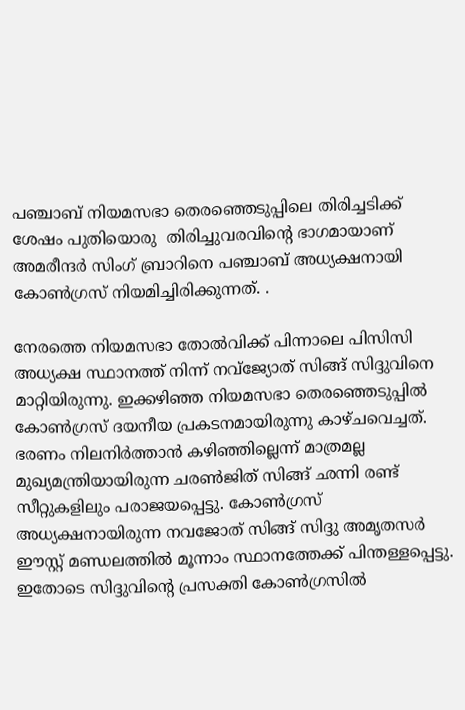പഞ്ചാബ് നിയമസഭാ തെരഞ്ഞെടുപ്പിലെ തിരിച്ചടിക്ക് ശേഷം പുതിയൊരു  തിരിച്ചുവരവിന്റെ ഭാഗമായാണ് അമരീന്ദർ സിംഗ് ബ്രാറിനെ പഞ്ചാബ് അധ്യക്ഷനായി കോൺഗ്രസ് നിയമിച്ചിരിക്കുന്നത്. .

നേരത്തെ നിയമസഭാ തോൽവിക്ക് പിന്നാലെ പിസിസി അധ്യക്ഷ സ്ഥാനത്ത് നിന്ന് നവ്ജ്യോത് സിങ്ങ് സിദ്ദുവിനെ മാറ്റിയിരുന്നു. ഇക്കഴിഞ്ഞ നിയമസഭാ തെരഞ്ഞെടുപ്പില്‍ കോണ്‍ഗ്രസ് ദയനീയ പ്രകടനമായിരുന്നു കാഴ്ചവെച്ചത്. ഭരണം നിലനിര്‍ത്താന്‍ കഴിഞ്ഞില്ലെന്ന് മാത്രമല്ല മുഖ്യമന്ത്രിയായിരുന്ന ചരണ്‍ജിത് സിങ്ങ് ഛന്നി രണ്ട് സീറ്റുകളിലും പരാജയപ്പെട്ടു. കോണ്‍ഗ്രസ് അധ്യക്ഷനായിരുന്ന നവജോത് സിങ്ങ് സിദ്ദു അമൃതസര്‍ ഈസ്റ്റ് മണ്ഡലത്തില്‍ മൂന്നാം സ്ഥാനത്തേക്ക് പിന്തള്ളപ്പെട്ടു. ഇതോടെ സിദ്ദുവിന്റെ പ്രസക്തി കോണ്‍ഗ്രസില്‍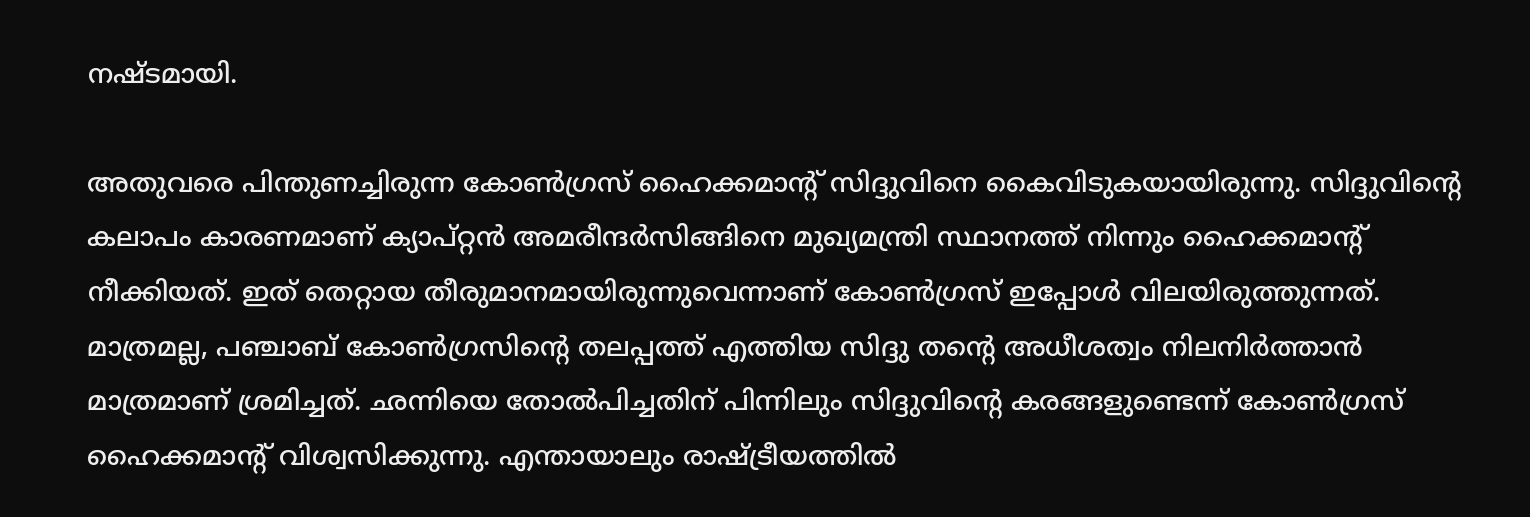നഷ്ടമായി.

അതുവരെ പിന്തുണച്ചിരുന്ന കോണ്‍ഗ്രസ് ഹൈക്കമാന്‍റ് സിദ്ദുവിനെ കൈവിടുകയായിരുന്നു. സിദ്ദുവിന്റെ കലാപം കാരണമാണ് ക്യാപ്റ്റന്‍ അമരീന്ദര്‍സിങ്ങിനെ മുഖ്യമന്ത്രി സ്ഥാനത്ത് നിന്നും ഹൈക്കമാന്റ് നീക്കിയത്. ഇത് തെറ്റായ തീരുമാനമായിരുന്നുവെന്നാണ് കോണ്‍ഗ്രസ് ഇപ്പോള്‍ വിലയിരുത്തുന്നത്. മാത്രമല്ല, പഞ്ചാബ് കോണ്‍ഗ്രസിന്റെ തലപ്പത്ത് എത്തിയ സിദ്ദു തന്റെ അധീശത്വം നിലനിര്‍ത്താന്‍ മാത്രമാണ് ശ്രമിച്ചത്. ഛന്നിയെ തോല്‍പിച്ചതിന് പിന്നിലും സിദ്ദുവിന്റെ കരങ്ങളുണ്ടെന്ന് കോണ്‍ഗ്രസ് ഹൈക്കമാന്‍റ് വിശ്വസിക്കുന്നു. എന്തായാലും രാഷ്‌ട്രീയത്തില്‍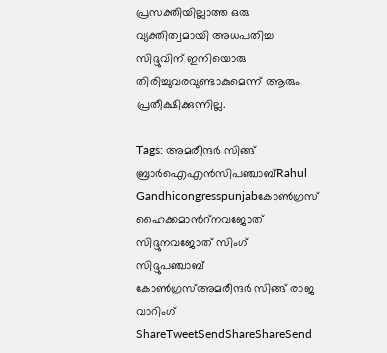പ്രസക്തിയില്ലാത്ത ഒരു വ്യക്തിത്വമായി അധപതിച്ച സിദ്ദുവിന് ഇനിയൊരു തിരിച്ചുവരവുണ്ടാകുമെന്ന് ആരും പ്രതീക്ഷിക്കുന്നില്ല.

Tags: അമരീന്ദര്‍ സിങ്ങ് ബ്രാര്‍ഐഎന്‍സിപഞ്ചാബ്Rahul Gandhicongresspunjabകോണ്‍ഗ്രസ് ഹൈക്കമാന്‍റ്നവജോത് സിദ്ദുനവജോത് സിംഗ് സിദ്ദുപഞ്ചാബ് കോണ്‍ഗ്രസ്അമരീന്ദര്‍ സിങ്ങ് രാജ വാറിംഗ്
ShareTweetSendShareShareSend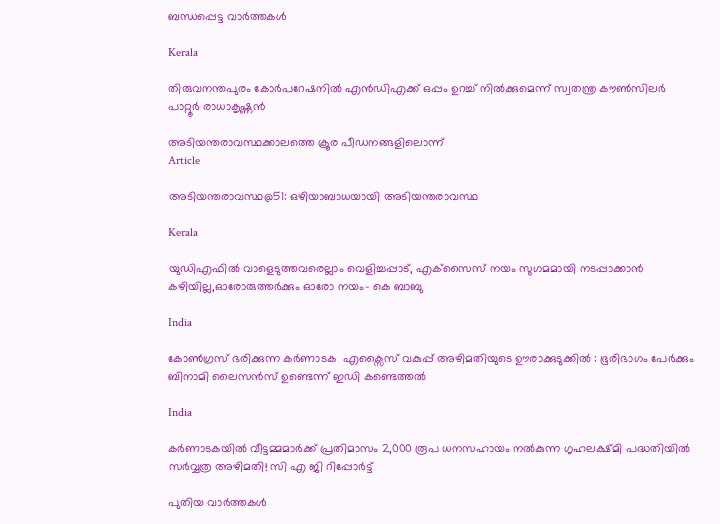ബന്ധപ്പെട്ട വാര്‍ത്തകള്‍

Kerala

തിരുവനന്തപുരം കോര്‍പറേഷനില്‍ എന്‍ഡിഎക്ക് ഒപ്പം ഉറച്ച് നില്‍ക്കുമെന്ന് സ്വതന്ത്ര കൗണ്‍സിലര്‍ പാറ്റൂര്‍ രാധാകൃഷ്ണന്‍

അടിയന്തരാവസ്ഥക്കാലത്തെ ക്രൂര പീഡനങ്ങളിലൊന്ന്‌
Article

അടിയന്തരാവസ്ഥ@51: ഒഴിയാബാധയായി അടിയന്തരാവസ്ഥ

Kerala

യുഡിഎഫില്‍ വാളെടുത്തവരെല്ലാം വെളിച്ചപ്പാട്, എക്‌സൈസ് നയം സുഗമമായി നടപ്പാക്കാന്‍ കഴിയില്ല,ഓരോരുത്തര്‍ക്കും ഓരോ നയം- കെ ബാബു

India

കോൺഗ്രസ് ഭരിക്കുന്ന കർണാടക  എക്സൈസ് വകുപ്പ് അഴിമതിയുടെ ഊരാക്കുടുക്കിൽ : ഭൂരിഭാഗം പേര്‍ക്കും ബിനാമി ലൈസന്‍സ് ഉണ്ടെന്ന് ഇഡി കണ്ടെത്തൽ

India

കർണാടകയിൽ വീട്ടമ്മമാർക്ക് പ്രതിമാസം 2,000 രൂപ ധനസഹായം നൽകുന്ന ഗൃഹലക്ഷ്മി പദ്ധതിയിൽ സർവ്വത്ര അഴിമതി! സി എ ജി റിപ്പോർട്ട്

പുതിയ വാര്‍ത്തകള്‍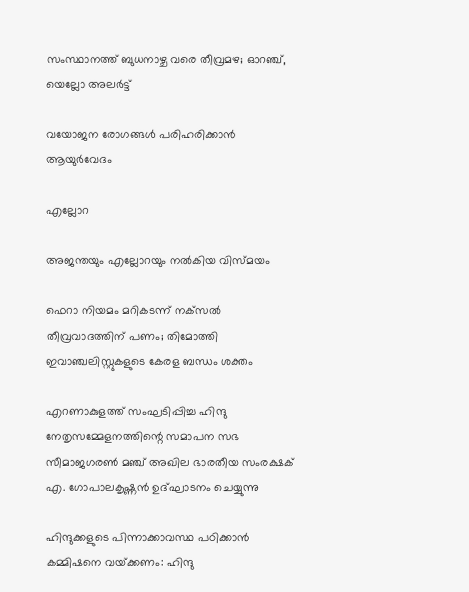സംസ്ഥാനത്ത് ബുധനാഴ്ച വരെ തീവ്രമഴ; ഓറഞ്ച്, യെല്ലോ അലര്‍ട്ട്

വയോജന രോഗങ്ങള്‍ പരിഹരിക്കാന്‍ ആയുര്‍വേദം

എല്ലോറ

അജന്തയും എല്ലോറയും നല്‍കിയ വിസ്മയം

ഫെറാ നിയമം മറികടന്ന് നക്‌സല്‍ തീവ്രവാദത്തിന് പണം; തിമോത്തി ഇവാഞ്ചലിസ്റ്റുകളുടെ കേരള ബന്ധം ശക്തം

എറണാകുളത്ത് സംഘടിപ്പിച്ച ഹിന്ദു നേതൃസമ്മേളനത്തിന്റെ സമാപന സഭ സീമാജഗരണ്‍ മഞ്ച് അഖില ഭാരതീയ സംരക്ഷക് എ. ഗോപാലകൃഷ്ണന്‍ ഉദ്ഘാടനം ചെയ്യുന്നു

ഹിന്ദുക്കളുടെ പിന്നാക്കാവസ്ഥ പഠിക്കാന്‍ കമ്മിഷനെ വയ്‌ക്കണം: ഹിന്ദു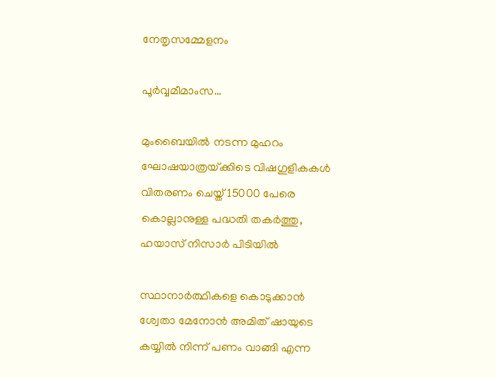നേതൃസമ്മേളനം

പൂര്‍വ്വമീമാംസ…

മുംബൈയിൽ നടന്ന മുഹറം ഘോഷയാത്രയ്‌ക്കിടെ വിഷഗുളികകള്‍ വിതരണം ചെയ്ത് 15000 പേരെ കൊല്ലാനുള്ള പദ്ധതി തകര്‍ത്തു, ഹയാസ് നിസാര്‍ പിടിയില്‍

സ്ഥാനാർത്ഥികളെ കൊടുക്കാൻ ശ്വേതാ മേനോൻ അമിത് ഷായുടെ കയ്യിൽ നിന്ന് പണം വാങ്ങി എന്ന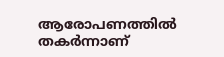ആരോപണത്തില്‍ തകര്‍ന്നാണ്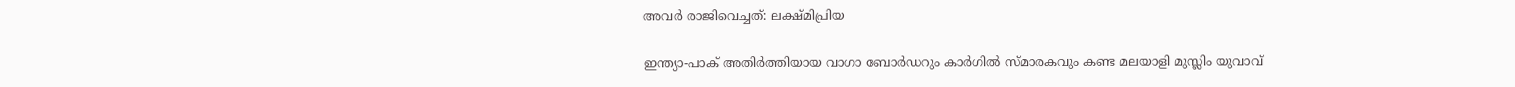അവര്‍ രാജിവെച്ചത്: ലക്ഷ്മിപ്രിയ

ഇന്ത്യാ-പാക് അതിര്‍ത്തിയായ വാഗാ ബോര്‍ഡറും കാര്‍ഗില്‍ സ്മാരകവും കണ്ട മലയാളി മുസ്ലിം യുവാവ്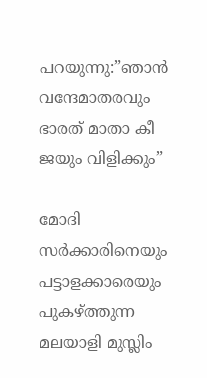പറയുന്നു:”ഞാന്‍ വന്ദേമാതരവും ഭാരത് മാതാ കീ ജയും വിളിക്കും”

മോദി സര്‍ക്കാരിനെയും പട്ടാളക്കാരെയും പുകഴ്ത്തുന്ന മലയാളി മുസ്ലിം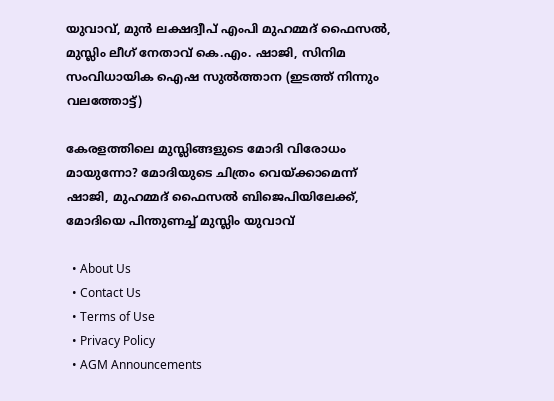യുവാവ്, മുന്‍ ലക്ഷദ്വീപ് എംപി മുഹമ്മദ് ഫൈസല്‍, മുസ്ലിം ലീഗ് നേതാവ് കെ.എം. ഷാജി, സിനിമ സംവിധായിക ഐഷ സുല്‍ത്താന (ഇടത്ത് നിന്നും വലത്തോട്ട്)

കേരളത്തിലെ മുസ്ലിങ്ങളുടെ മോദി വിരോധം മായുന്നോ? മോദിയുടെ ചിത്രം വെയ്‌ക്കാമെന്ന് ഷാജി, മുഹമ്മദ് ഫൈസല്‍ ബിജെപിയിലേക്ക്, മോദിയെ പിന്തുണച്ച് മുസ്ലിം യുവാവ്

  • About Us
  • Contact Us
  • Terms of Use
  • Privacy Policy
  • AGM Announcements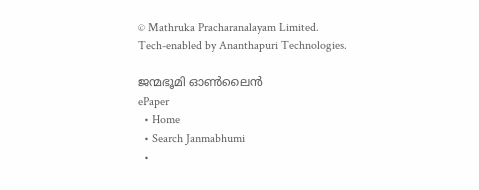© Mathruka Pracharanalayam Limited.
Tech-enabled by Ananthapuri Technologies.

ജന്മഭൂമി ഓണ്‍ലൈന്‍
ePaper
  • Home
  • Search Janmabhumi
  •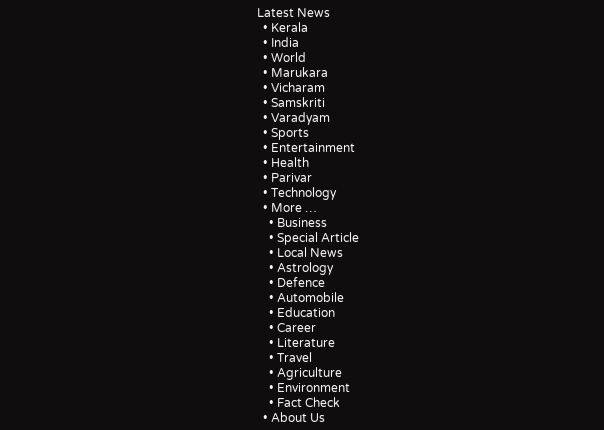Latest News
  • Kerala
  • India
  • World
  • Marukara
  • Vicharam
  • Samskriti
  • Varadyam
  • Sports
  • Entertainment
  • Health
  • Parivar
  • Technology
  • More …
    • Business
    • Special Article
    • Local News
    • Astrology
    • Defence
    • Automobile
    • Education
    • Career
    • Literature
    • Travel
    • Agriculture
    • Environment
    • Fact Check
  • About Us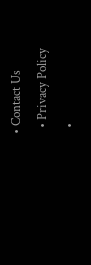• Contact Us
  • Privacy Policy
  •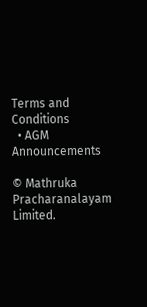Terms and Conditions
  • AGM Announcements

© Mathruka Pracharanalayam Limited.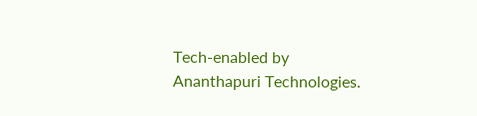Tech-enabled by Ananthapuri Technologies.